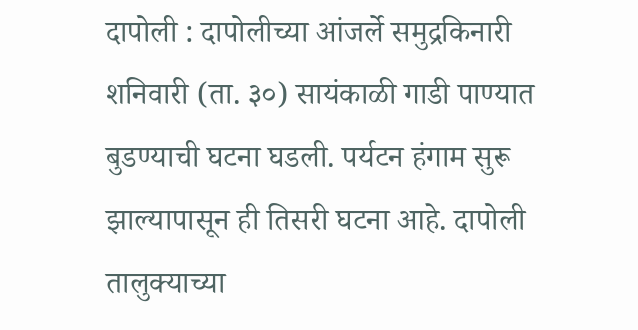दापोली : दापोलीच्या आंजर्ले समुद्रकिनारी शनिवारी (ता. ३०) सायंकाळी गाडी पाण्यात बुडण्याची घटना घडली. पर्यटन हंगाम सुरू झाल्यापासून ही तिसरी घटना आहे. दापोली तालुक्याच्या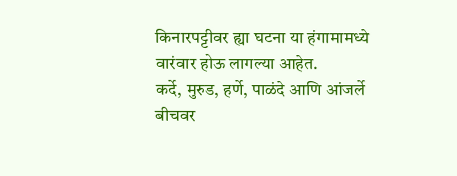किनारपट्टीवर ह्या घटना या हंगामामध्ये वारंवार होऊ लागल्या आहेत.
कर्दे, मुरुड, हर्णे, पाळंदे आणि आंजर्ले बीचवर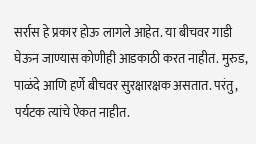सर्रास हे प्रकार होऊ लागले आहेत. या बीचवर गाडी घेऊन जाण्यास कोणीही आडकाठी करत नाहीत. मुरुड, पाळंदे आणि हर्णे बीचवर सुरक्षारक्षक असतात. परंतु, पर्यटक त्यांचे ऐकत नाहीत.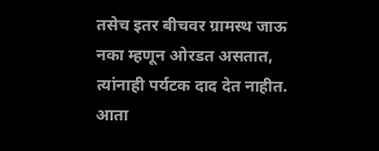तसेच इतर बीचवर ग्रामस्थ जाऊ नका म्हणून ओरडत असतात, त्यांनाही पर्यटक दाद देत नाहीत.
आता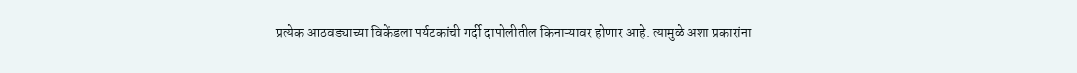प्रत्येक आठवड्याच्या विकेंडला पर्यटकांची गर्दी दापोलीतील किनाऱ्यावर होणार आहे. त्यामुळे अशा प्रकारांना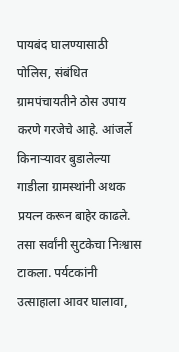पायबंद घालण्यासाठी पोलिस, संबंधित ग्रामपंचायतीने ठोस उपाय करणे गरजेचे आहे. आंजर्ले किनाऱ्यावर बुडालेल्या गाडीला ग्रामस्थांनी अथक प्रयत्न करून बाहेर काढले. तसा सर्वांनी सुटकेचा निःश्वास टाकला. पर्यटकांनी उत्साहाला आवर घालावा,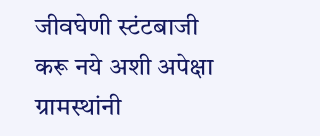जीवघेणी स्टंटबाजी करू नये अशी अपेक्षा ग्रामस्थांनी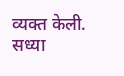व्यक्त केली.
सध्या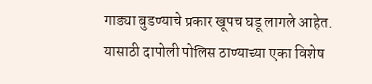गाड्या बुडण्याचे प्रकार खूपच घडू लागले आहेत. यासाठी दापोली पोलिस ठाण्याच्या एका विशेष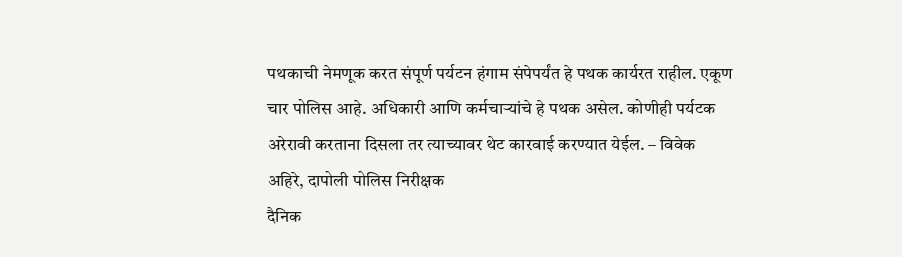पथकाची नेमणूक करत संपूर्ण पर्यटन हंगाम संपेपर्यंत हे पथक कार्यरत राहील. एकूण चार पोलिस आहे. अधिकारी आणि कर्मचाऱ्यांचे हे पथक असेल. कोणीही पर्यटक अरेरावी करताना दिसला तर त्याच्यावर थेट कारवाई करण्यात येईल. – विवेक अहिरे, दापोली पोलिस निरीक्षक
दैनिक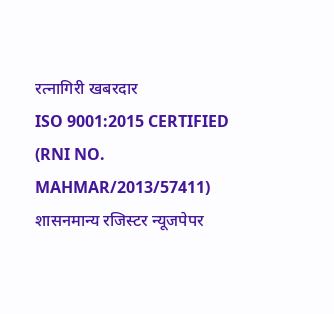रत्नागिरी खबरदार
ISO 9001:2015 CERTIFIED
(RNI NO. MAHMAR/2013/57411)
शासनमान्य रजिस्टर न्यूजपेपर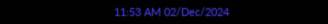11:53 AM 02/Dec/2024